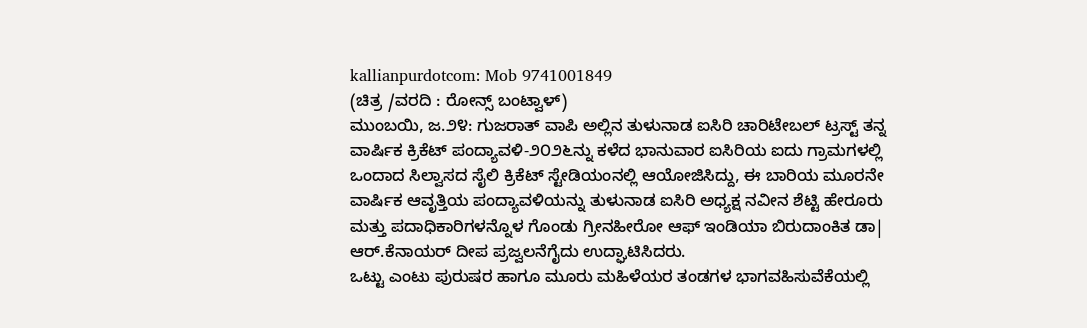kallianpurdotcom: Mob 9741001849
(ಚಿತ್ರ /ವರದಿ : ರೋನ್ಸ್ ಬಂಟ್ವಾಳ್)
ಮುಂಬಯಿ, ಜ.೨೪: ಗುಜರಾತ್ ವಾಪಿ ಅಲ್ಲಿನ ತುಳುನಾಡ ಐಸಿರಿ ಚಾರಿಟೇಬಲ್ ಟ್ರಸ್ಟ್ ತನ್ನ ವಾರ್ಷಿಕ ಕ್ರಿಕೆಟ್ ಪಂದ್ಯಾವಳಿ-೨೦೨೬ನ್ನು ಕಳೆದ ಭಾನುವಾರ ಐಸಿರಿಯ ಐದು ಗ್ರಾಮಗಳಲ್ಲಿ ಒಂದಾದ ಸಿಲ್ವಾಸದ ಸೈಲಿ ಕ್ರಿಕೆಟ್ ಸ್ಟೇಡಿಯಂನಲ್ಲಿ ಆಯೋಜಿಸಿದ್ದು, ಈ ಬಾರಿಯ ಮೂರನೇ ವಾರ್ಷಿಕ ಆವೃತ್ತಿಯ ಪಂದ್ಯಾವಳಿಯನ್ನು ತುಳುನಾಡ ಐಸಿರಿ ಅಧ್ಯಕ್ಷ ನವೀನ ಶೆಟ್ಟಿ ಹೇರೂರು ಮತ್ತು ಪದಾಧಿಕಾರಿಗಳನ್ನೊಳ ಗೊಂಡು ಗ್ರೀನಹೀರೋ ಆಫ್ ಇಂಡಿಯಾ ಬಿರುದಾಂಕಿತ ಡಾ| ಆರ್.ಕೆನಾಯರ್ ದೀಪ ಪ್ರಜ್ವಲನೆಗೈದು ಉದ್ಘಾಟಿಸಿದರು.
ಒಟ್ಟು ಎಂಟು ಪುರುಷರ ಹಾಗೂ ಮೂರು ಮಹಿಳೆಯರ ತಂಡಗಳ ಭಾಗವಹಿಸುವೆಕೆಯಲ್ಲಿ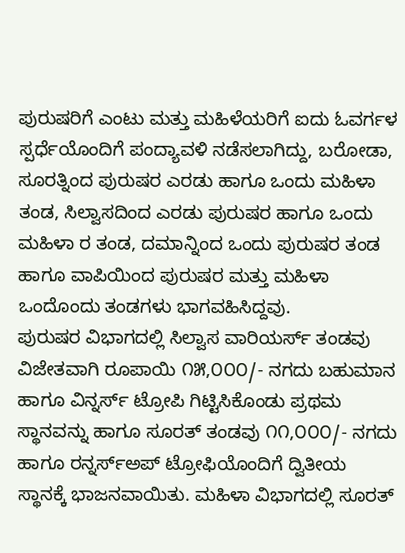ಪುರುಷರಿಗೆ ಎಂಟು ಮತ್ತು ಮಹಿಳೆಯರಿಗೆ ಐದು ಓವರ್ಗಳ ಸ್ಪರ್ಧೆಯೊಂದಿಗೆ ಪಂದ್ಯಾವಳಿ ನಡೆಸಲಾಗಿದ್ದು, ಬರೋಡಾ, ಸೂರತ್ನಿಂದ ಪುರುಷರ ಎರಡು ಹಾಗೂ ಒಂದು ಮಹಿಳಾ ತಂಡ, ಸಿಲ್ವಾಸದಿಂದ ಎರಡು ಪುರುಷರ ಹಾಗೂ ಒಂದು ಮಹಿಳಾ ರ ತಂಡ, ದಮಾನ್ನಿಂದ ಒಂದು ಪುರುಷರ ತಂಡ ಹಾಗೂ ವಾಪಿಯಿಂದ ಪುರುಷರ ಮತ್ತು ಮಹಿಳಾ ಒಂದೊಂದು ತಂಡಗಳು ಭಾಗವಹಿಸಿದ್ದವು.
ಪುರುಷರ ವಿಭಾಗದಲ್ಲಿ ಸಿಲ್ವಾಸ ವಾರಿಯರ್ಸ್ ತಂಡವು ವಿಜೇತವಾಗಿ ರೂಪಾಯಿ ೧೫,೦೦೦/- ನಗದು ಬಹುಮಾನ ಹಾಗೂ ವಿನ್ನರ್ಸ್ ಟ್ರೋಪಿ ಗಿಟ್ಟಿಸಿಕೊಂಡು ಪ್ರಥಮ ಸ್ಥಾನವನ್ನು ಹಾಗೂ ಸೂರತ್ ತಂಡವು ೧೧,೦೦೦/- ನಗದು ಹಾಗೂ ರನ್ನರ್ಸ್ಅಪ್ ಟ್ರೋಫಿಯೊಂದಿಗೆ ದ್ವಿತೀಯ ಸ್ಥಾನಕ್ಕೆ ಭಾಜನವಾಯಿತು. ಮಹಿಳಾ ವಿಭಾಗದಲ್ಲಿ ಸೂರತ್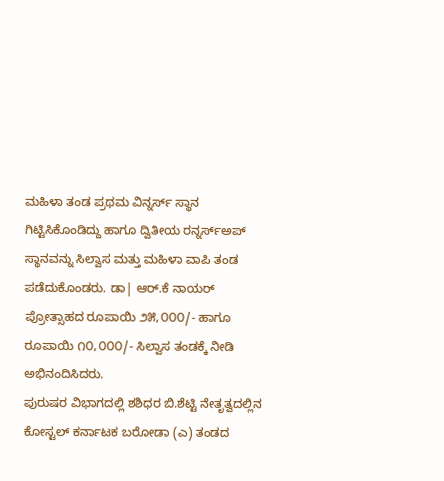ಮಹಿಳಾ ತಂಡ ಪ್ರಥಮ ವಿನ್ನರ್ಸ್ ಸ್ಥಾನ ಗಿಟ್ಟಿಸಿಕೊಂಡಿದ್ದು ಹಾಗೂ ದ್ವಿತೀಯ ರನ್ನರ್ಸ್ಅಪ್ ಸ್ಥಾನವನ್ನು ಸಿಲ್ವಾಸ ಮತ್ತು ಮಹಿಳಾ ವಾಪಿ ತಂಡ ಪಡೆದುಕೊಂಡರು. ಡಾ| ಆರ್.ಕೆ ನಾಯರ್ ಪ್ರೋತ್ಸಾಹದ ರೂಪಾಯಿ ೨೫,೦೦೦/- ಹಾಗೂ ರೂಪಾಯಿ ೧೦,೦೦೦/- ಸಿಲ್ವಾಸ ತಂಡಕ್ಕೆ ನೀಡಿ ಅಭಿನಂದಿಸಿದರು.
ಪುರುಷರ ವಿಭಾಗದಲ್ಲಿ ಶಶಿಧರ ಬಿ.ಶೆಟ್ಟಿ ನೇತೃತ್ವದಲ್ಲಿನ ಕೋಸ್ಟಲ್ ಕರ್ನಾಟಕ ಬರೋಡಾ (ಎ) ತಂಡದ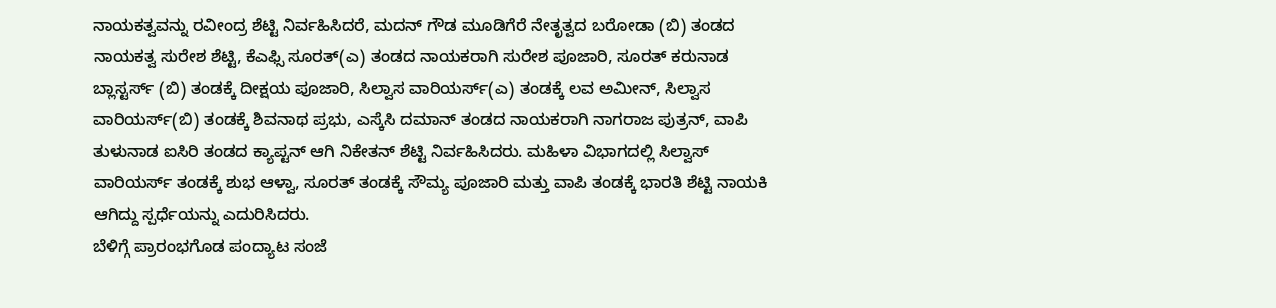ನಾಯಕತ್ವವನ್ನು ರವೀಂದ್ರ ಶೆಟ್ಟಿ ನಿರ್ವಹಿಸಿದರೆ, ಮದನ್ ಗೌಡ ಮೂಡಿಗೆರೆ ನೇತೃತ್ವದ ಬರೋಡಾ (ಬಿ) ತಂಡದ ನಾಯಕತ್ವ ಸುರೇಶ ಶೆಟ್ಟಿ, ಕೆಎಫ್ಸಿ ಸೂರತ್(ಎ) ತಂಡದ ನಾಯಕರಾಗಿ ಸುರೇಶ ಪೂಜಾರಿ, ಸೂರತ್ ಕರುನಾಡ ಬ್ಲಾಸ್ಟರ್ಸ್ (ಬಿ) ತಂಡಕ್ಕೆ ದೀಕ್ಷಯ ಪೂಜಾರಿ, ಸಿಲ್ವಾಸ ವಾರಿಯರ್ಸ್(ಎ) ತಂಡಕ್ಕೆ ಲವ ಅಮೀನ್, ಸಿಲ್ವಾಸ ವಾರಿಯರ್ಸ್(ಬಿ) ತಂಡಕ್ಕೆ ಶಿವನಾಥ ಪ್ರಭು, ಎಸ್ಕೆಸಿ ದಮಾನ್ ತಂಡದ ನಾಯಕರಾಗಿ ನಾಗರಾಜ ಪುತ್ರನ್, ವಾಪಿ ತುಳುನಾಡ ಐಸಿರಿ ತಂಡದ ಕ್ಯಾಪ್ಟನ್ ಆಗಿ ನಿಕೇತನ್ ಶೆಟ್ಟಿ ನಿರ್ವಹಿಸಿದರು. ಮಹಿಳಾ ವಿಭಾಗದಲ್ಲಿ ಸಿಲ್ವಾಸ್ ವಾರಿಯರ್ಸ್ ತಂಡಕ್ಕೆ ಶುಭ ಆಳ್ವಾ, ಸೂರತ್ ತಂಡಕ್ಕೆ ಸೌಮ್ಯ ಪೂಜಾರಿ ಮತ್ತು ವಾಪಿ ತಂಡಕ್ಕೆ ಭಾರತಿ ಶೆಟ್ಟಿ ನಾಯಕಿ ಆಗಿದ್ದು ಸ್ಪರ್ಧೆಯನ್ನು ಎದುರಿಸಿದರು.
ಬೆಳಿಗ್ಗೆ ಪ್ರಾರಂಭಗೊಡ ಪಂದ್ಯಾಟ ಸಂಜೆ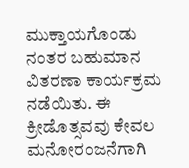ಮುಕ್ತಾಯಗೊಂಡು ನಂತರ ಬಹುಮಾನ ವಿತರಣಾ ಕಾರ್ಯಕ್ರಮ ನಡೆಯಿತು. ಈ ಕ್ರೀಡೊತ್ಸವವು ಕೇವಲ ಮನೋರಂಜನೆಗಾಗಿ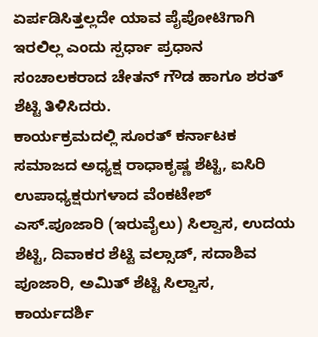ಏರ್ಪಡಿಸಿತ್ತಲ್ಲದೇ ಯಾವ ಪೈಪೋಟಿಗಾಗಿ ಇರಲಿಲ್ಲ ಎಂದು ಸ್ಪರ್ಧಾ ಪ್ರಧಾನ ಸಂಚಾಲಕರಾದ ಚೇತನ್ ಗೌಡ ಹಾಗೂ ಶರತ್ ಶೆಟ್ಟಿ ತಿಳಿಸಿದರು.
ಕಾರ್ಯಕ್ರಮದಲ್ಲಿ ಸೂರತ್ ಕರ್ನಾಟಕ ಸಮಾಜದ ಅಧ್ಯಕ್ಷ ರಾಧಾಕೃಷ್ಣ ಶೆಟ್ಟಿ, ಐಸಿರಿ ಉಪಾಧ್ಯಕ್ಷರುಗಳಾದ ವೆಂಕಟೇಶ್ ಎಸ್.ಪೂಜಾರಿ (ಇರುವೈಲು) ಸಿಲ್ವಾಸ, ಉದಯ ಶೆಟ್ಟಿ, ದಿವಾಕರ ಶೆಟ್ಟಿ ವಲ್ಸಾಡ್, ಸದಾಶಿವ ಪೂಜಾರಿ, ಅಮಿತ್ ಶೆಟ್ಟಿ ಸಿಲ್ವಾಸ, ಕಾರ್ಯದರ್ಶಿ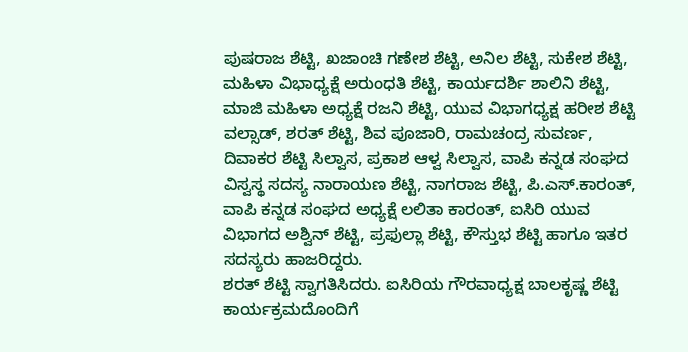ಪುಷರಾಜ ಶೆಟ್ಟಿ, ಖಜಾಂಚಿ ಗಣೇಶ ಶೆಟ್ಟಿ, ಅನಿಲ ಶೆಟ್ಟಿ, ಸುಕೇಶ ಶೆಟ್ಟಿ, ಮಹಿಳಾ ವಿಭಾಧ್ಯಕ್ಷೆ ಅರುಂಧತಿ ಶೆಟ್ಟಿ, ಕಾರ್ಯದರ್ಶಿ ಶಾಲಿನಿ ಶೆಟ್ಟಿ, ಮಾಜಿ ಮಹಿಳಾ ಅಧ್ಯಕ್ಷೆ ರಜನಿ ಶೆಟ್ಟಿ, ಯುವ ವಿಭಾಗಧ್ಯಕ್ಷ ಹರೀಶ ಶೆಟ್ಟಿ ವಲ್ಸಾಡ್, ಶರತ್ ಶೆಟ್ಟಿ, ಶಿವ ಪೂಜಾರಿ, ರಾಮಚಂದ್ರ ಸುವರ್ಣ, ದಿವಾಕರ ಶೆಟ್ಟಿ ಸಿಲ್ವಾಸ, ಪ್ರಕಾಶ ಆಳ್ವ ಸಿಲ್ವಾಸ, ವಾಪಿ ಕನ್ನಡ ಸಂಘದ ವಿಸ್ವಸ್ಥ ಸದಸ್ಯ ನಾರಾಯಣ ಶೆಟ್ಟಿ, ನಾಗರಾಜ ಶೆಟ್ಟಿ, ಪಿ.ಎಸ್.ಕಾರಂತ್, ವಾಪಿ ಕನ್ನಡ ಸಂಘದ ಅಧ್ಯಕ್ಷೆ ಲಲಿತಾ ಕಾರಂತ್, ಐಸಿರಿ ಯುವ ವಿಭಾಗದ ಅಶ್ವಿನ್ ಶೆಟ್ಟಿ, ಪ್ರಫುಲ್ಲಾ ಶೆಟ್ಟಿ, ಕೌಸ್ತುಭ ಶೆಟ್ಟಿ ಹಾಗೂ ಇತರ ಸದಸ್ಯರು ಹಾಜರಿದ್ದರು.
ಶರತ್ ಶೆಟ್ಟಿ ಸ್ವಾಗತಿಸಿದರು. ಐಸಿರಿಯ ಗೌರವಾಧ್ಯಕ್ಷ ಬಾಲಕೃಷ್ಣ ಶೆಟ್ಟಿ ಕಾರ್ಯಕ್ರಮದೊಂದಿಗೆ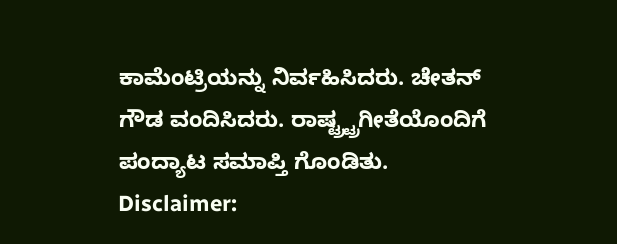ಕಾಮೆಂಟ್ರಿಯನ್ನು ನಿರ್ವಹಿಸಿದರು. ಚೇತನ್ ಗೌಡ ವಂದಿಸಿದರು. ರಾಷ್ಟ್ರ್ಟ್ರಗೀತೆಯೊಂದಿಗೆ ಪಂದ್ಯಾಟ ಸಮಾಪ್ತಿ ಗೊಂಡಿತು.
Disclaimer: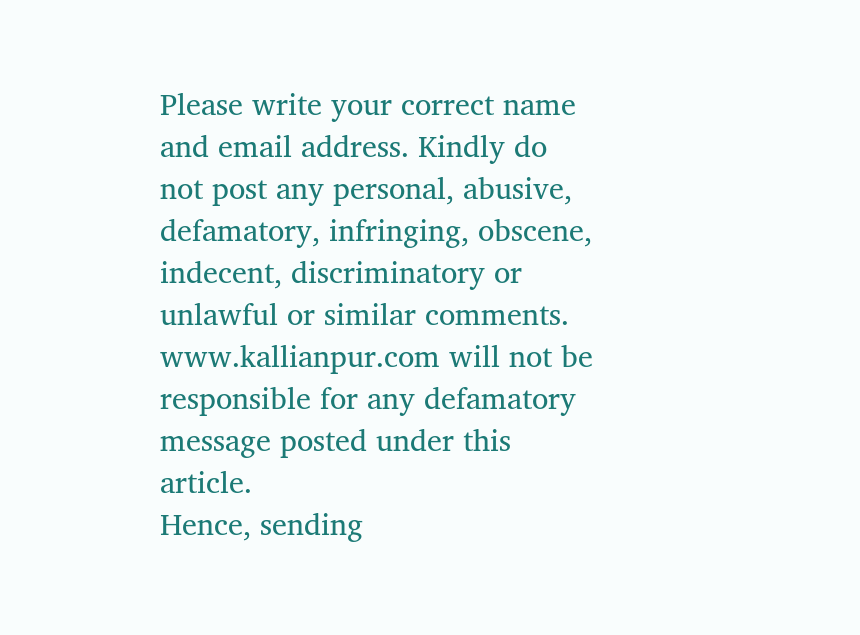Please write your correct name and email address. Kindly do not post any personal, abusive, defamatory, infringing, obscene, indecent, discriminatory or unlawful or similar comments. www.kallianpur.com will not be responsible for any defamatory message posted under this article.
Hence, sending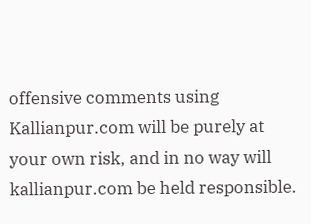offensive comments using Kallianpur.com will be purely at your own risk, and in no way will kallianpur.com be held responsible.